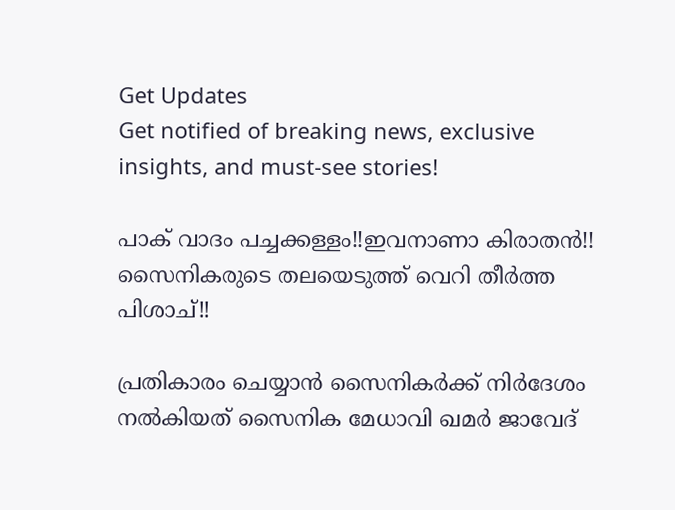Get Updates
Get notified of breaking news, exclusive insights, and must-see stories!

പാക് വാദം പച്ചക്കള്ളം!!ഇവനാണാ കിരാതന്‍!! സൈനികരുടെ തലയെടുത്ത് വെറി തീര്‍ത്ത പിശാച്!!

പ്രതികാരം ചെയ്യാന്‍ സൈനികര്‍ക്ക് നിര്‍ദേശം നല്‍കിയത് സൈനിക മേധാവി ഖമര്‍ ജാവേദ്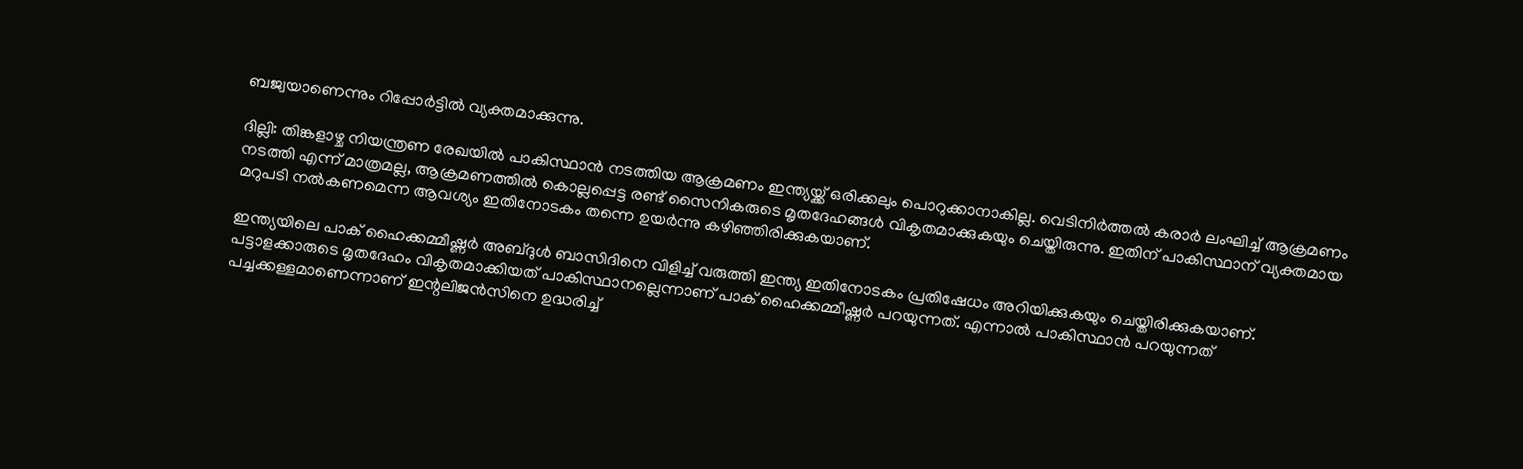ബജ്വയാണെന്നും റിപ്പോര്‍ട്ടില്‍ വ്യക്തമാക്കുന്നു.

ദില്ലി: തിങ്കളാഴ്ച നിയന്ത്രണ രേഖയില്‍ പാകിസ്ഥാന്‍ നടത്തിയ ആക്രമണം ഇന്ത്യയ്ക്ക് ഒരിക്കലും പൊറുക്കാനാകില്ല. വെടിനിര്‍ത്തല്‍ കരാര്‍ ലംഘിച്ച് ആക്രമണം നടത്തി എന്ന് മാത്രമല്ല, ആക്രമണത്തില്‍ കൊല്ലപ്പെട്ട രണ്ട് സൈനികരുടെ മൃതദേഹങ്ങള്‍ വികൃതമാക്കുകയും ചെയ്തിരുന്നു. ഇതിന് പാകിസ്ഥാന് വ്യക്തമായ മറുപടി നല്‍കണമെന്ന ആവശ്യം ഇതിനോടകം തന്നെ ഉയര്‍ന്നു കഴിഞ്ഞിരിക്കുകയാണ്.

ഇന്ത്യയിലെ പാക് ഹൈക്കമ്മീഷ്ണര്‍ അബ്ദുള്‍ ബാസിദിനെ വിളിച്ച് വരുത്തി ഇന്ത്യ ഇതിനോടകം പ്രതിഷേധം അറിയിക്കുകയും ചെയ്തിരിക്കുകയാണ്. പട്ടാളക്കാരുടെ മൃതദേഹം വികൃതമാക്കിയത് പാകിസ്ഥാനല്ലെന്നാണ് പാക് ഹൈക്കമ്മീഷ്ണര്‍ പറയുന്നത്. എന്നാല്‍ പാകിസ്ഥാന്‍ പറയുന്നത് പച്ചക്കള്ളമാണെന്നാണ് ഇന്റലിജന്‍സിനെ ഉദ്ധരിച്ച്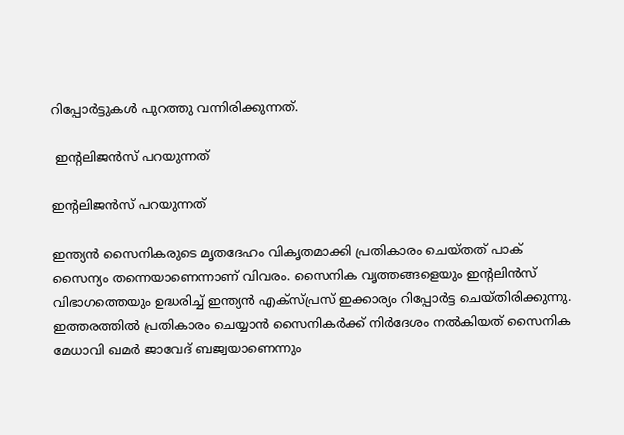റിപ്പോര്‍ട്ടുകള്‍ പുറത്തു വന്നിരിക്കുന്നത്.

 ഇന്റലിജന്‍സ് പറയുന്നത്

ഇന്റലിജന്‍സ് പറയുന്നത്

ഇന്ത്യന്‍ സൈനികരുടെ മൃതദേഹം വികൃതമാക്കി പ്രതികാരം ചെയ്തത് പാക് സൈന്യം തന്നെയാണെന്നാണ് വിവരം. സൈനിക വൃത്തങ്ങളെയും ഇന്റലിന്‍സ് വിഭാഗത്തെയും ഉദ്ധരിച്ച് ഇന്ത്യന്‍ എക്‌സ്പ്രസ് ഇക്കാര്യം റിപ്പോര്‍ട്ട ചെയ്തിരിക്കുന്നു. ഇത്തരത്തില്‍ പ്രതികാരം ചെയ്യാന്‍ സൈനികര്‍ക്ക് നിര്‍ദേശം നല്‍കിയത് സൈനിക മേധാവി ഖമര്‍ ജാവേദ് ബജ്വയാണെന്നും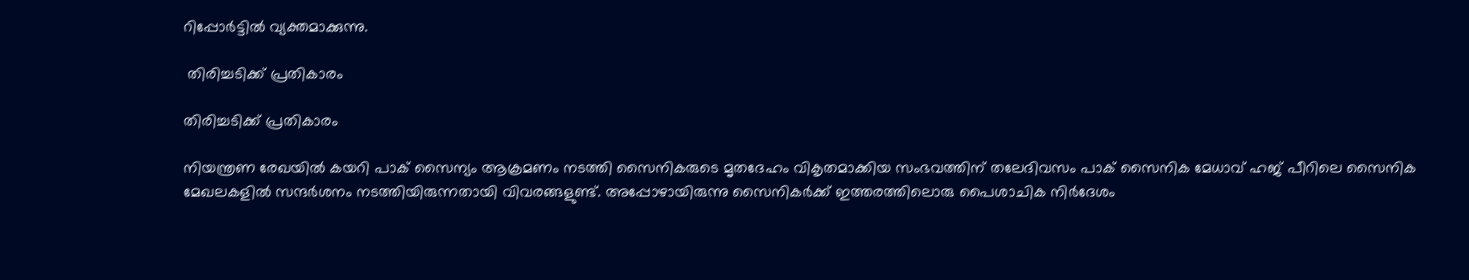റിപ്പോര്‍ട്ടില്‍ വ്യക്തമാക്കുന്നു.

 തിരിച്ചടിക്ക് പ്രതികാരം

തിരിച്ചടിക്ക് പ്രതികാരം

നിയന്ത്രണ രേഖയില്‍ കയറി പാക് സൈന്യം ആക്രമണം നടത്തി സൈനികരുടെ മൃതദേഹം വികൃതമാക്കിയ സംഭവത്തിന് തലേദിവസം പാക് സൈനിക മേധാവ് ഹജ് പീറിലെ സൈനിക മേഖലകളില്‍ സന്ദര്‍ശനം നടത്തിയിരുന്നതായി വിവരങ്ങളുണ്ട്. അപ്പോഴായിരുന്നു സൈനികര്‍ക്ക് ഇത്തരത്തിലൊരു പൈശാചിക നിര്‍ദേശം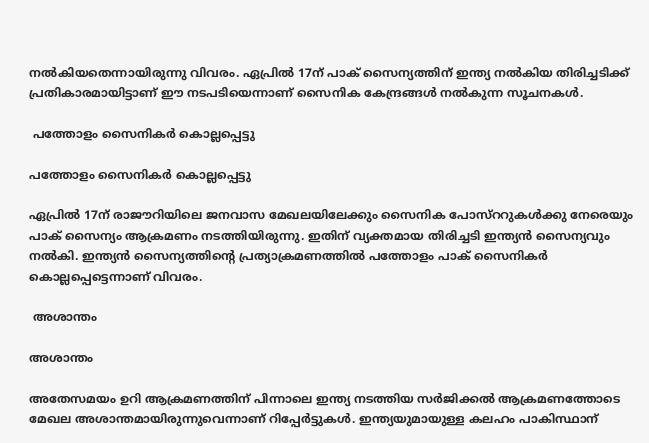നല്‍കിയതെന്നായിരുന്നു വിവരം. ഏപ്രില്‍ 17ന് പാക് സൈന്യത്തിന് ഇന്ത്യ നല്‍കിയ തിരിച്ചടിക്ക് പ്രതികാരമായിട്ടാണ് ഈ നടപടിയെന്നാണ് സൈനിക കേന്ദ്രങ്ങള്‍ നല്‍കുന്ന സൂചനകള്‍.

 പത്തോളം സൈനികര്‍ കൊല്ലപ്പെട്ടു

പത്തോളം സൈനികര്‍ കൊല്ലപ്പെട്ടു

ഏപ്രില്‍ 17ന് രാജൗറിയിലെ ജനവാസ മേഖലയിലേക്കും സൈനിക പോസ്‌ററുകള്‍ക്കു നേരെയും പാക് സൈന്യം ആക്രമണം നടത്തിയിരുന്നു. ഇതിന് വ്യക്തമായ തിരിച്ചടി ഇന്ത്യന്‍ സൈന്യവും നല്‍കി. ഇന്ത്യന്‍ സൈന്യത്തിന്റെ പ്രത്യാക്രമണത്തില്‍ പത്തോളം പാക് സൈനികര്‍ കൊല്ലപ്പെട്ടെന്നാണ് വിവരം.

 അശാന്തം

അശാന്തം

അതേസമയം ഉറി ആക്രമണത്തിന് പിന്നാലെ ഇന്ത്യ നടത്തിയ സര്‍ജിക്കല്‍ ആക്രമണത്തോടെ മേഖല അശാന്തമായിരുന്നുവെന്നാണ് റിപ്പേര്‍ട്ടുകള്‍. ഇന്ത്യയുമായുള്ള കലഹം പാകിസ്ഥാന്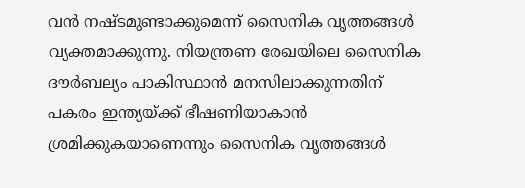വന്‍ നഷ്ടമുണ്ടാക്കുമെന്ന് സൈനിക വൃത്തങ്ങള്‍ വ്യക്തമാക്കുന്നു. നിയന്ത്രണ രേഖയിലെ സൈനിക ദൗര്‍ബല്യം പാകിസ്ഥാന്‍ മനസിലാക്കുന്നതിന് പകരം ഇന്ത്യയ്ക്ക് ഭീഷണിയാകാന്‍ ശ്രമിക്കുകയാണെന്നും സൈനിക വൃത്തങ്ങള്‍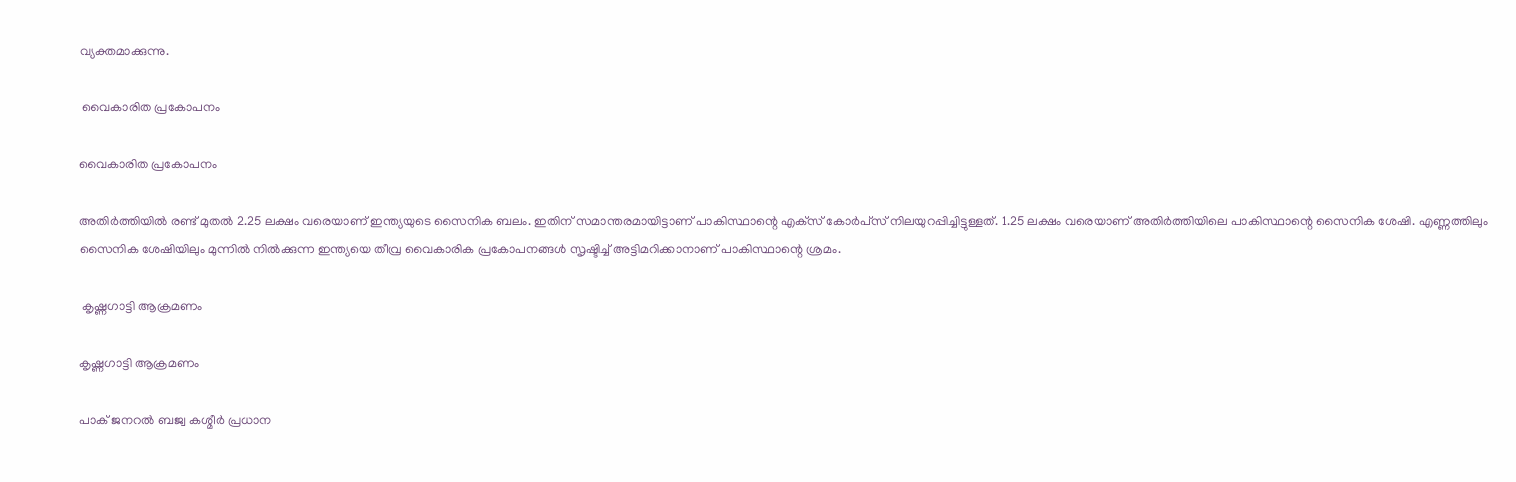വ്യക്തമാക്കുന്നു.

 വൈകാരിത പ്രകോപനം

വൈകാരിത പ്രകോപനം

അതിര്‍ത്തിയില്‍ രണ്ട് മുതല്‍ 2.25 ലക്ഷം വരെയാണ് ഇന്ത്യയുടെ സൈനിക ബലം. ഇതിന് സമാന്തരമായിട്ടാണ് പാകിസ്ഥാന്റെ എക്‌സ് കോര്‍പ്‌സ് നിലയുറപ്പിച്ചിട്ടുള്ളത്. 1.25 ലക്ഷം വരെയാണ് അതിര്‍ത്തിയിലെ പാകിസ്ഥാന്റെ സൈനിക ശേഷി. എണ്ണത്തിലും സൈനിക ശേഷിയിലും മുന്നില്‍ നില്‍ക്കുന്ന ഇന്ത്യയെ തീവ്ര വൈകാരിക പ്രകോപനങ്ങള്‍ സൃഷ്ടിച്ച് അട്ടിമറിക്കാനാണ് പാകിസ്ഥാന്റെ ശ്രമം.

 കൃഷ്ണഗാട്ടി ആക്രമണം

കൃഷ്ണഗാട്ടി ആക്രമണം

പാക് ജനറല്‍ ബജ്വ കശ്മീര്‍ പ്രധാന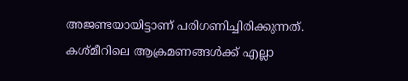അജണ്ടയായിട്ടാണ് പരിഗണിച്ചിരിക്കുന്നത്. കശ്മീറിലെ ആക്രമണങ്ങള്‍ക്ക് എല്ലാ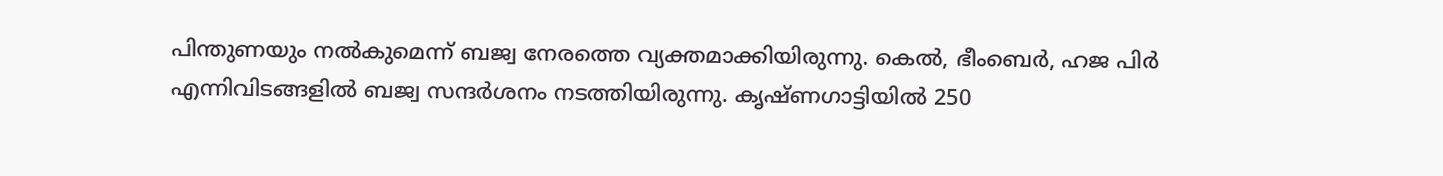പിന്തുണയും നല്‍കുമെന്ന് ബജ്വ നേരത്തെ വ്യക്തമാക്കിയിരുന്നു. കെല്‍, ഭീംബെര്‍, ഹജ പിര്‍ എന്നിവിടങ്ങളില്‍ ബജ്വ സന്ദര്‍ശനം നടത്തിയിരുന്നു. കൃഷ്ണഗാട്ടിയില്‍ 250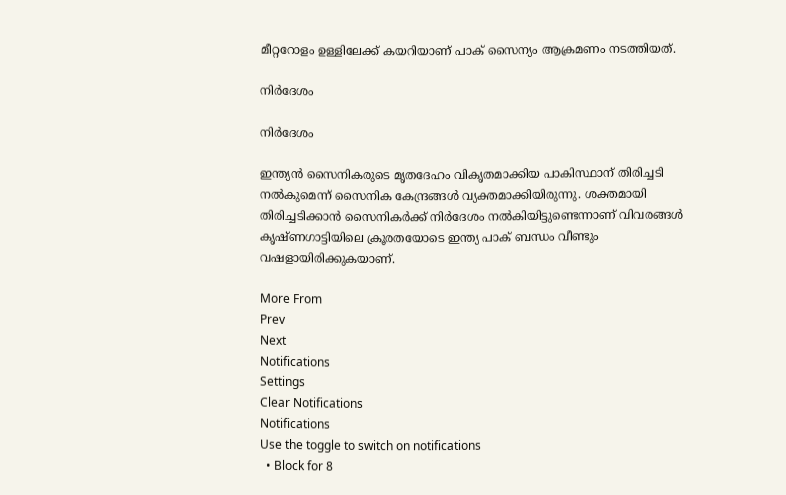മീറ്ററോളം ഉള്ളിലേക്ക് കയറിയാണ് പാക് സൈന്യം ആക്രമണം നടത്തിയത്.

നിര്‍ദേശം

നിര്‍ദേശം

ഇന്ത്യന്‍ സൈനികരുടെ മൃതദേഹം വികൃതമാക്കിയ പാകിസ്ഥാന് തിരിച്ചടി നല്‍കുമെന്ന് സൈനിക കേന്ദ്രങ്ങള്‍ വ്യക്തമാക്കിയിരുന്നു. ശക്തമായി തിരിച്ചടിക്കാന്‍ സൈനികര്‍ക്ക് നിര്‍ദേശം നല്‍കിയിട്ടുണ്ടെന്നാണ് വിവരങ്ങള്‍ കൃഷ്ണഗാട്ടിയിലെ ക്രൂരതയോടെ ഇന്ത്യ പാക് ബന്ധം വീണ്ടും വഷളായിരിക്കുകയാണ്.

More From
Prev
Next
Notifications
Settings
Clear Notifications
Notifications
Use the toggle to switch on notifications
  • Block for 8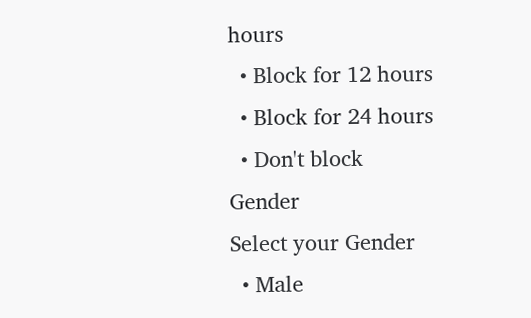hours
  • Block for 12 hours
  • Block for 24 hours
  • Don't block
Gender
Select your Gender
  • Male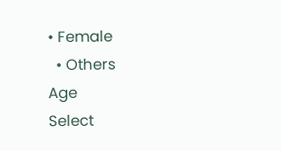• Female
  • Others
Age
Select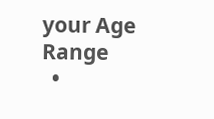your Age Range
  •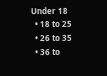Under 18
  • 18 to 25
  • 26 to 35
  • 36 to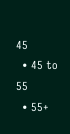45
  • 45 to 55
  • 55+